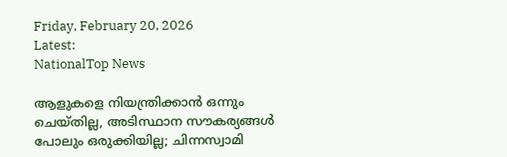Friday, February 20, 2026
Latest:
NationalTop News

ആളുകളെ നിയന്ത്രിക്കാൻ ഒന്നും ചെയ്തില്ല, അടിസ്ഥാന സൗകര്യങ്ങൾ പോലും ഒരുക്കിയില്ല; ചിന്നസ്വാമി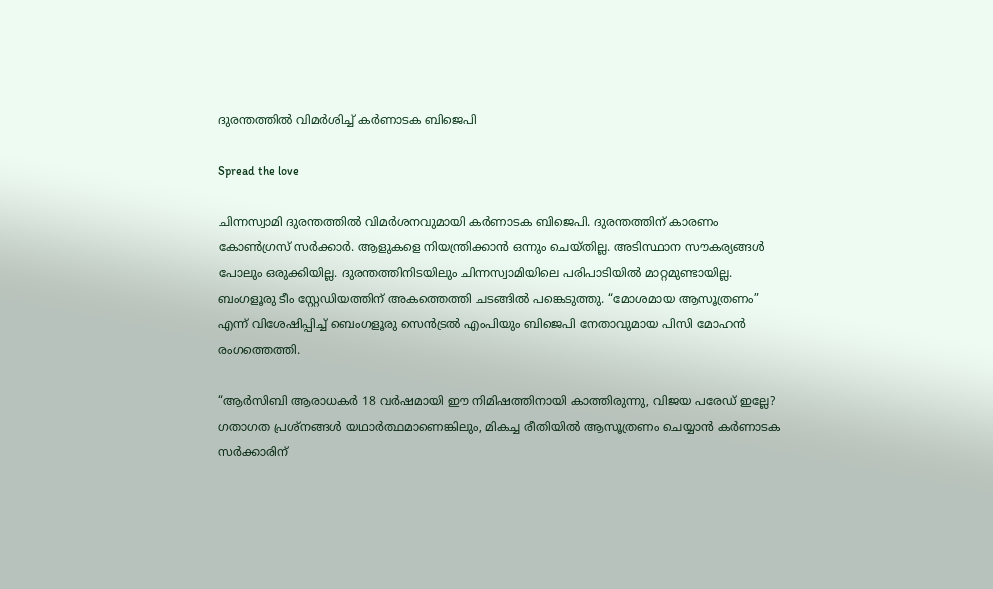ദുരന്തത്തിൽ വിമർശിച്ച് കർണാടക ബിജെപി

Spread the love

ചിന്നസ്വാമി ദുരന്തത്തിൽ വിമർശനവുമായി കർണാടക ബിജെപി. ദുരന്തത്തിന് കാരണം കോൺഗ്രസ് സർക്കാർ. ആളുകളെ നിയന്ത്രിക്കാൻ ഒന്നും ചെയ്തില്ല. അടിസ്ഥാന സൗകര്യങ്ങൾ പോലും ഒരുക്കിയില്ല. ദുരന്തത്തിനിടയിലും ചിന്നസ്വാമിയിലെ പരിപാടിയിൽ മാറ്റമുണ്ടായില്ല. ബംഗളൂരു ടീം സ്റ്റേഡിയത്തിന് അകത്തെത്തി ചടങ്ങിൽ പങ്കെടുത്തു. “മോശമായ ആസൂത്രണം” എന്ന് വിശേഷിപ്പിച്ച് ബെംഗളൂരു സെൻട്രൽ എംപിയും ബിജെപി നേതാവുമായ പിസി മോഹൻ രംഗത്തെത്തി.

“ആർ‌സി‌ബി ആരാധകർ 18 വർഷമായി ഈ നിമിഷത്തിനായി കാത്തിരുന്നു, വിജയ പരേഡ് ഇല്ലേ? ഗതാഗത പ്രശ്‌നങ്ങൾ യഥാർത്ഥമാണെങ്കിലും, മികച്ച രീതിയിൽ ആസൂത്രണം ചെയ്യാൻ കർണാടക സർക്കാരിന്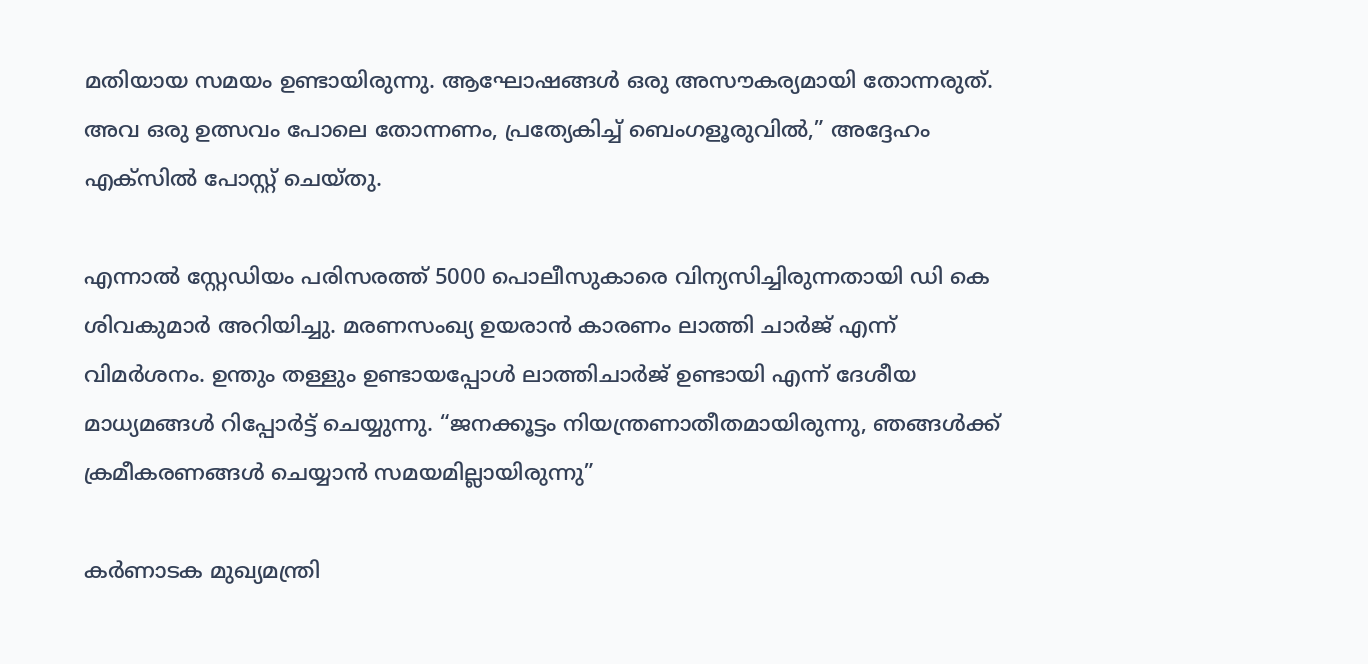മതിയായ സമയം ഉണ്ടായിരുന്നു. ആഘോഷങ്ങൾ ഒരു അസൗകര്യമായി തോന്നരുത്. അവ ഒരു ഉത്സവം പോലെ തോന്നണം, പ്രത്യേകിച്ച് ബെംഗളൂരുവിൽ,” അദ്ദേഹം എക്‌സിൽ പോസ്റ്റ് ചെയ്തു.

എന്നാൽ സ്റ്റേഡിയം പരിസരത്ത് 5000 പൊലീസുകാരെ വിന്യസിച്ചിരുന്നതായി ഡി കെ ശിവകുമാർ അറിയിച്ചു. മരണസംഖ്യ ഉയരാൻ കാരണം ലാത്തി ചാർജ് എന്ന് വിമർശനം. ഉന്തും തള്ളും ഉണ്ടായപ്പോൾ ലാത്തിചാർജ് ഉണ്ടായി എന്ന് ദേശീയ മാധ്യമങ്ങൾ റിപ്പോർട്ട് ചെയ്യുന്നു. “ജനക്കൂട്ടം നിയന്ത്രണാതീതമായിരുന്നു, ഞങ്ങൾക്ക് ക്രമീകരണങ്ങൾ ചെയ്യാൻ സമയമില്ലായിരുന്നു”

കർണാടക മുഖ്യമന്ത്രി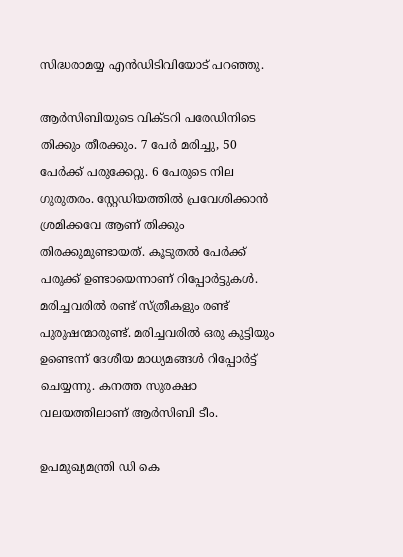സിദ്ധരാമയ്യ എൻ‌ഡി‌ടി‌വിയോട് പറഞ്ഞു.

ആർസിബിയുടെ വിക്ടറി പരേഡിനിടെ തിക്കും തീരക്കും. 7 പേർ മരിച്ചു, 50 പേർക്ക് പരുക്കേറ്റു. 6 പേരുടെ നില ഗുരുതരം. സ്റ്റേഡിയത്തിൽ പ്രവേശിക്കാൻ ശ്രമിക്കവേ ആണ് തിക്കും തിരക്കുമുണ്ടായത്. കൂടുതൽ പേർക്ക് പരുക്ക് ഉണ്ടായെന്നാണ് റിപ്പോർട്ടുകൾ. മരിച്ചവരിൽ രണ്ട് സ്ത്രീകളും രണ്ട് പുരുഷന്മാരുണ്ട്. മരിച്ചവരിൽ ഒരു കുട്ടിയും ഉണ്ടെന്ന് ദേശീയ മാധ്യമങ്ങൾ റിപ്പോർട്ട് ചെയ്യന്നു. കനത്ത സുരക്ഷാ വലയത്തിലാണ് ആർസിബി ടീം.

ഉപമുഖ്യമന്ത്രി ഡി കെ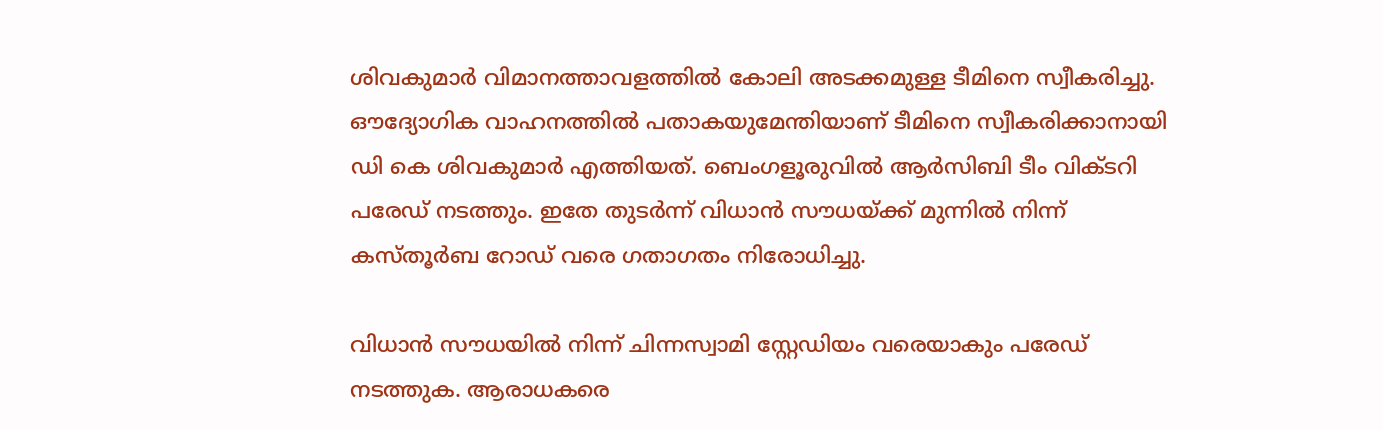ശിവകുമാർ വിമാനത്താവളത്തിൽ കോലി അടക്കമുള്ള ടീമിനെ സ്വീകരിച്ചു. ഔദ്യോഗിക വാഹനത്തിൽ പതാകയുമേന്തിയാണ് ടീമിനെ സ്വീകരിക്കാനായി ഡി കെ ശിവകുമാർ എത്തിയത്. ബെംഗളൂരുവിൽ ആര്‍സിബി ടീം വിക്ടറി പരേഡ് നടത്തും. ഇതേ തുടര്‍ന്ന് വിധാൻ സൗധയ്ക്ക് മുന്നിൽ നിന്ന് കസ്തൂർബ റോഡ് വരെ ഗതാഗതം നിരോധിച്ചു.

വിധാൻ സൗധയിൽ നിന്ന് ചിന്നസ്വാമി സ്റ്റേഡിയം വരെയാകും പരേഡ് നടത്തുക. ആരാധകരെ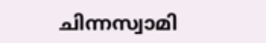ചിന്നസ്വാമി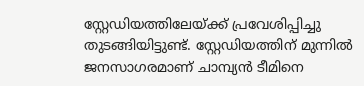സ്റ്റേഡിയത്തിലേയ്ക്ക് പ്രവേശിപ്പിച്ചു തുടങ്ങിയിട്ടുണ്ട്. സ്റ്റേഡിയത്തിന് മുന്നിൽ ജനസാഗരമാണ് ചാമ്പ്യൻ ടീമിനെ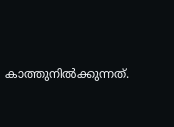കാത്തുനിൽക്കുന്നത്.